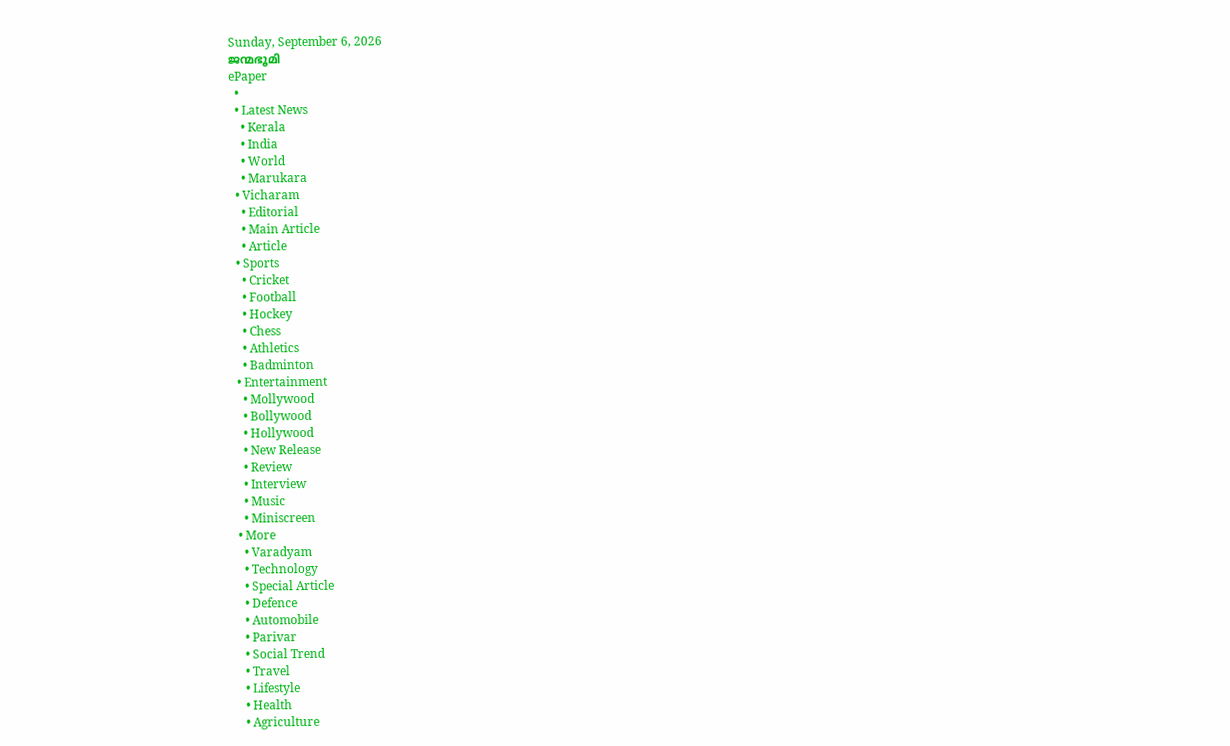Sunday, September 6, 2026
ജന്മഭൂമി
ePaper
  •
  • Latest News
    • Kerala
    • India
    • World
    • Marukara
  • Vicharam
    • Editorial
    • Main Article
    • Article
  • Sports
    • Cricket
    • Football
    • Hockey
    • Chess
    • Athletics
    • Badminton
  • Entertainment
    • Mollywood
    • Bollywood
    • Hollywood
    • New Release
    • Review
    • Interview
    • Music
    • Miniscreen
  • More
    • Varadyam
    • Technology
    • Special Article
    • Defence
    • Automobile
    • Parivar
    • Social Trend
    • Travel
    • Lifestyle
    • Health
    • Agriculture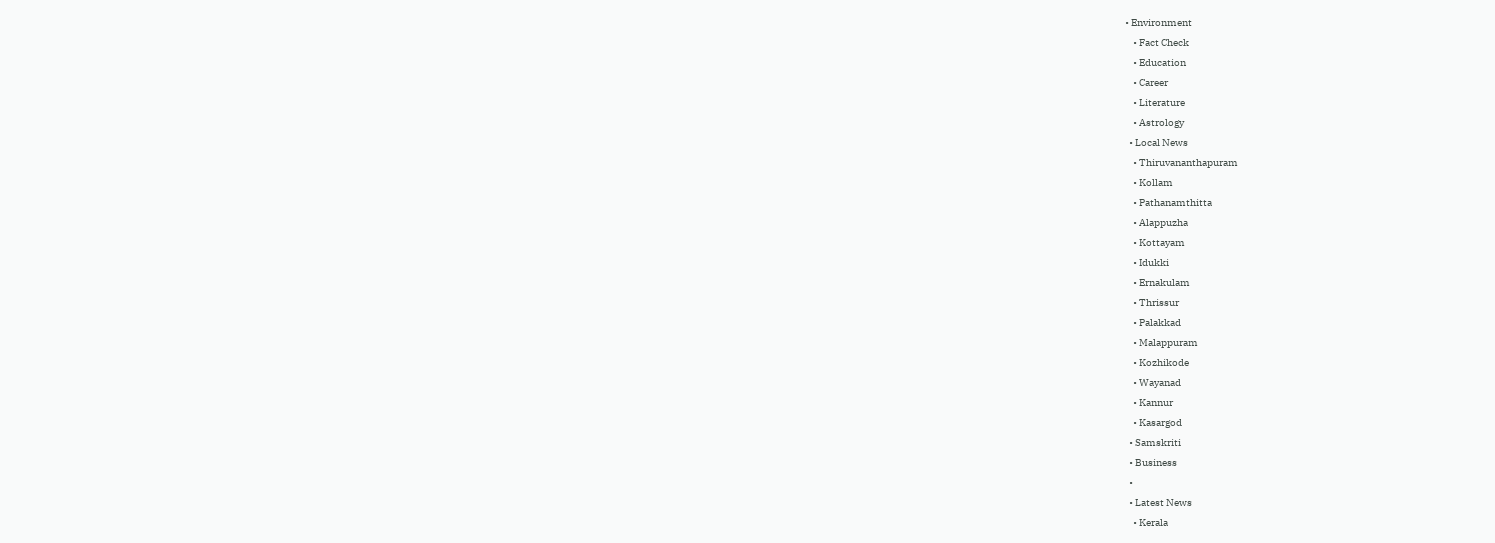• Environment
    • Fact Check
    • Education
    • Career
    • Literature
    • Astrology
  • Local News
    • Thiruvananthapuram
    • Kollam
    • Pathanamthitta
    • Alappuzha
    • Kottayam
    • Idukki
    • Ernakulam
    • Thrissur
    • Palakkad
    • Malappuram
    • Kozhikode
    • Wayanad
    • Kannur
    • Kasargod
  • Samskriti
  • Business
  •
  • Latest News
    • Kerala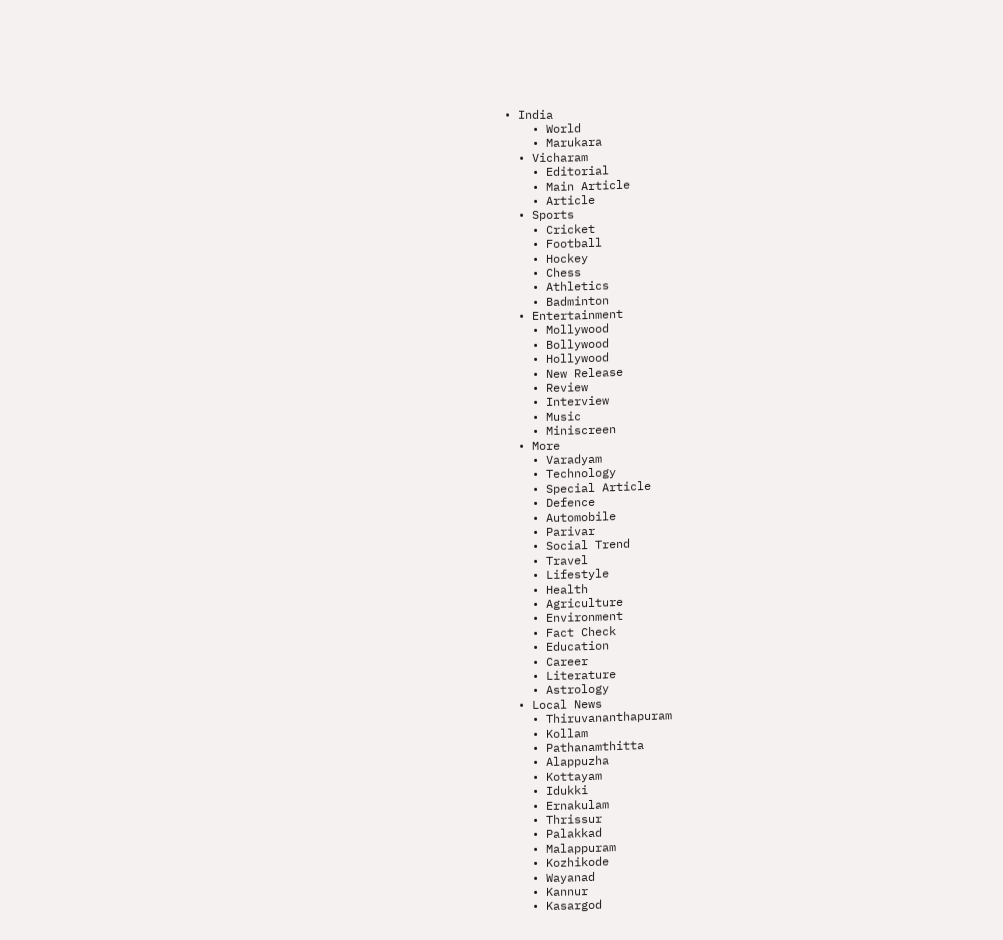• India
    • World
    • Marukara
  • Vicharam
    • Editorial
    • Main Article
    • Article
  • Sports
    • Cricket
    • Football
    • Hockey
    • Chess
    • Athletics
    • Badminton
  • Entertainment
    • Mollywood
    • Bollywood
    • Hollywood
    • New Release
    • Review
    • Interview
    • Music
    • Miniscreen
  • More
    • Varadyam
    • Technology
    • Special Article
    • Defence
    • Automobile
    • Parivar
    • Social Trend
    • Travel
    • Lifestyle
    • Health
    • Agriculture
    • Environment
    • Fact Check
    • Education
    • Career
    • Literature
    • Astrology
  • Local News
    • Thiruvananthapuram
    • Kollam
    • Pathanamthitta
    • Alappuzha
    • Kottayam
    • Idukki
    • Ernakulam
    • Thrissur
    • Palakkad
    • Malappuram
    • Kozhikode
    • Wayanad
    • Kannur
    • Kasargod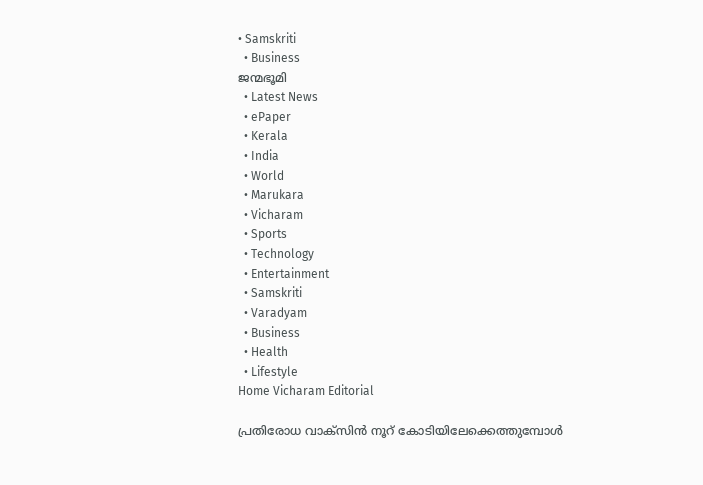• Samskriti
  • Business
ജന്മഭൂമി
  • Latest News
  • ePaper
  • Kerala
  • India
  • World
  • Marukara
  • Vicharam
  • Sports
  • Technology
  • Entertainment
  • Samskriti
  • Varadyam
  • Business
  • Health
  • Lifestyle
Home Vicharam Editorial

പ്രതിരോധ വാക്‌സിന്‍ നൂറ് കോടിയിലേക്കെത്തുമ്പോള്‍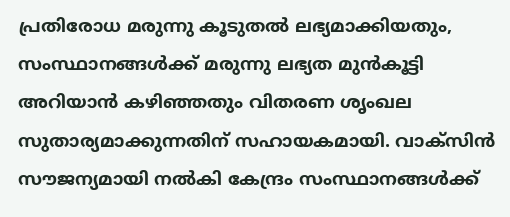പ്രതിരോധ മരുന്നു കൂടുതല്‍ ലഭ്യമാക്കിയതും, സംസ്ഥാനങ്ങള്‍ക്ക് മരുന്നു ലഭ്യത മുന്‍കൂട്ടി അറിയാന്‍ കഴിഞ്ഞതും വിതരണ ശൃംഖല സുതാര്യമാക്കുന്നതിന് സഹായകമായി. വാക്സിന്‍ സൗജന്യമായി നല്‍കി കേന്ദ്രം സംസ്ഥാനങ്ങള്‍ക്ക്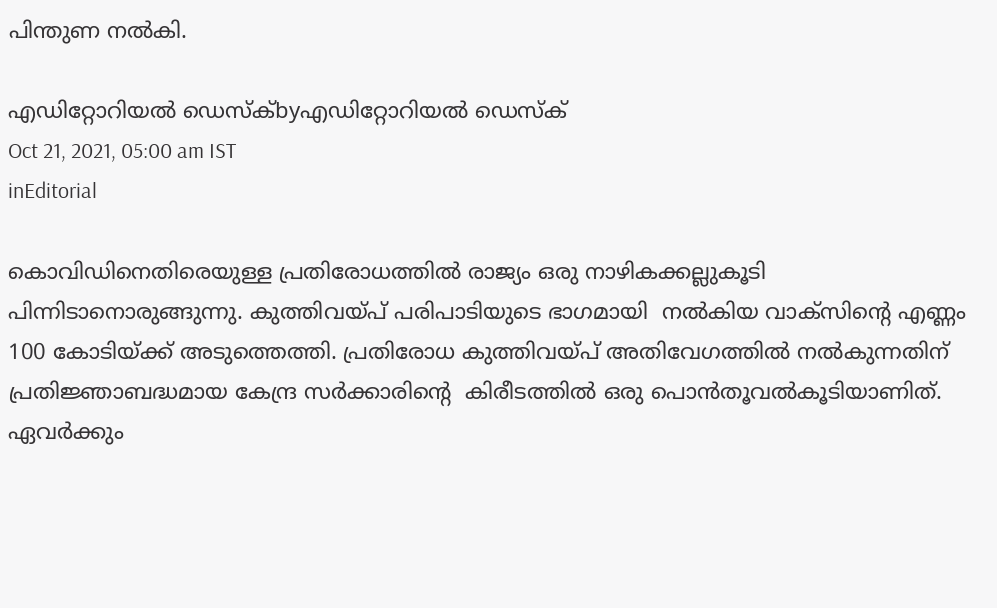പിന്തുണ നല്‍കി.

എഡിറ്റോറിയൽ ഡെസ്ക്byഎഡിറ്റോറിയൽ ഡെസ്ക്
Oct 21, 2021, 05:00 am IST
inEditorial

കൊവിഡിനെതിരെയുള്ള പ്രതിരോധത്തില്‍ രാജ്യം ഒരു നാഴികക്കല്ലുകൂടി പിന്നിടാനൊരുങ്ങുന്നു. കുത്തിവയ്‌പ് പരിപാടിയുടെ ഭാഗമായി  നല്‍കിയ വാക്സിന്റെ എണ്ണം 100 കോടിയ്‌ക്ക് അടുത്തെത്തി. പ്രതിരോധ കുത്തിവയ്‌പ് അതിവേഗത്തില്‍ നല്‍കുന്നതിന് പ്രതിജ്ഞാബദ്ധമായ കേന്ദ്ര സര്‍ക്കാരിന്റെ  കിരീടത്തില്‍ ഒരു പൊന്‍തൂവല്‍കൂടിയാണിത്. ഏവര്‍ക്കും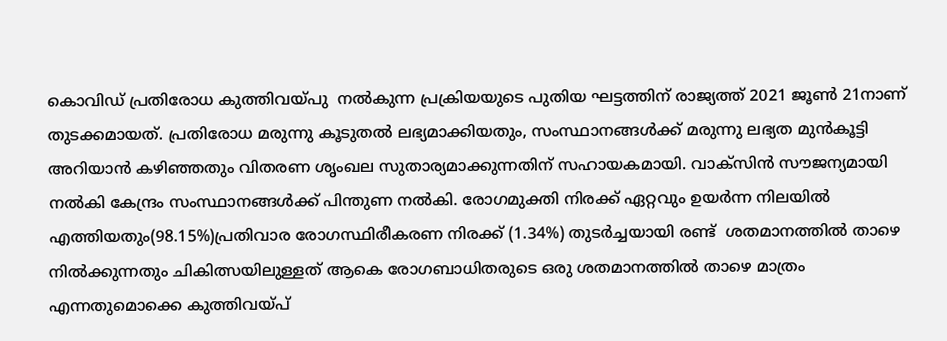കൊവിഡ് പ്രതിരോധ കുത്തിവയ്‌പു  നല്‍കുന്ന പ്രക്രിയയുടെ പുതിയ ഘട്ടത്തിന് രാജ്യത്ത് 2021 ജൂണ്‍ 21നാണ് തുടക്കമായത്. പ്രതിരോധ മരുന്നു കൂടുതല്‍ ലഭ്യമാക്കിയതും, സംസ്ഥാനങ്ങള്‍ക്ക് മരുന്നു ലഭ്യത മുന്‍കൂട്ടി അറിയാന്‍ കഴിഞ്ഞതും വിതരണ ശൃംഖല സുതാര്യമാക്കുന്നതിന് സഹായകമായി. വാക്സിന്‍ സൗജന്യമായി നല്‍കി കേന്ദ്രം സംസ്ഥാനങ്ങള്‍ക്ക് പിന്തുണ നല്‍കി. രോഗമുക്തി നിരക്ക് ഏറ്റവും ഉയര്‍ന്ന നിലയില്‍ എത്തിയതും(98.15%)പ്രതിവാര രോഗസ്ഥിരീകരണ നിരക്ക് (1.34%) തുടര്‍ച്ചയായി രണ്ട്  ശതമാനത്തില്‍ താഴെ നില്‍ക്കുന്നതും ചികിത്സയിലുള്ളത് ആകെ രോഗബാധിതരുടെ ഒരു ശതമാനത്തില്‍ താഴെ മാത്രം എന്നതുമൊക്കെ കുത്തിവയ്‌പ്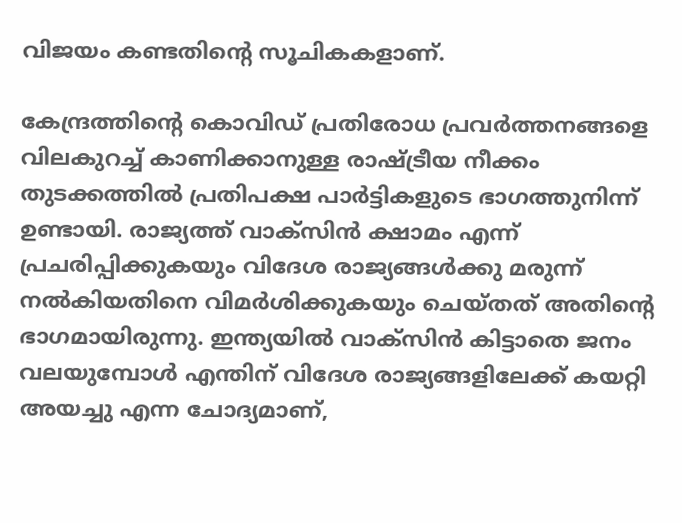വിജയം കണ്ടതിന്റെ സൂചികകളാണ്.

കേന്ദ്രത്തിന്റെ കൊവിഡ് പ്രതിരോധ പ്രവര്‍ത്തനങ്ങളെ വിലകുറച്ച് കാണിക്കാനുള്ള രാഷ്‌ട്രീയ നീക്കം തുടക്കത്തില്‍ പ്രതിപക്ഷ പാര്‍ട്ടികളുടെ ഭാഗത്തുനിന്ന് ഉണ്ടായി. രാജ്യത്ത് വാക്സിന്‍ ക്ഷാമം എന്ന് പ്രചരിപ്പിക്കുകയും വിദേശ രാജ്യങ്ങള്‍ക്കു മരുന്ന് നല്‍കിയതിനെ വിമര്‍ശിക്കുകയും ചെയ്തത് അതിന്റെ ഭാഗമായിരുന്നു. ഇന്ത്യയില്‍ വാക്സിന്‍ കിട്ടാതെ ജനം വലയുമ്പോള്‍ എന്തിന് വിദേശ രാജ്യങ്ങളിലേക്ക് കയറ്റി അയച്ചു എന്ന ചോദ്യമാണ്,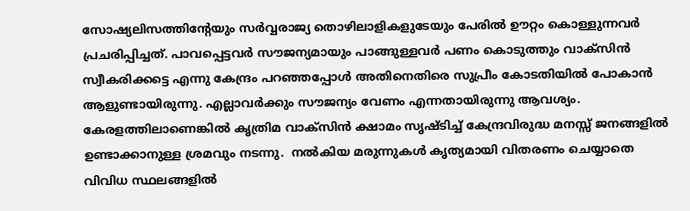സോഷ്യലിസത്തിന്റേയും സര്‍വ്വരാജ്യ തൊഴിലാളികളുടേയും പേരില്‍ ഊറ്റം കൊള്ളുന്നവര്‍ പ്രചരിപ്പിച്ചത്. പാവപ്പെട്ടവര്‍ സൗജന്യമായും പാങ്ങുള്ളവര്‍ പണം കൊടുത്തും വാക്സിന്‍ സ്വീകരിക്കട്ടെ എന്നു കേന്ദ്രം പറഞ്ഞപ്പോള്‍ അതിനെതിരെ സുപ്രീം കോടതിയില്‍ പോകാന്‍  ആളുണ്ടായിരുന്നു. എല്ലാവര്‍ക്കും സൗജന്യം വേണം എന്നതായിരുന്നു ആവശ്യം. കേരളത്തിലാണെങ്കില്‍ കൃത്രിമ വാക്സിന്‍ ക്ഷാമം സൃഷ്ടിച്ച് കേന്ദ്രവിരുദ്ധ മനസ്സ് ജനങ്ങളില്‍ ഉണ്ടാക്കാനുള്ള ശ്രമവും നടന്നു.  നല്‍കിയ മരുന്നുകള്‍ കൃത്യമായി വിതരണം ചെയ്യാതെ വിവിധ സ്ഥലങ്ങളില്‍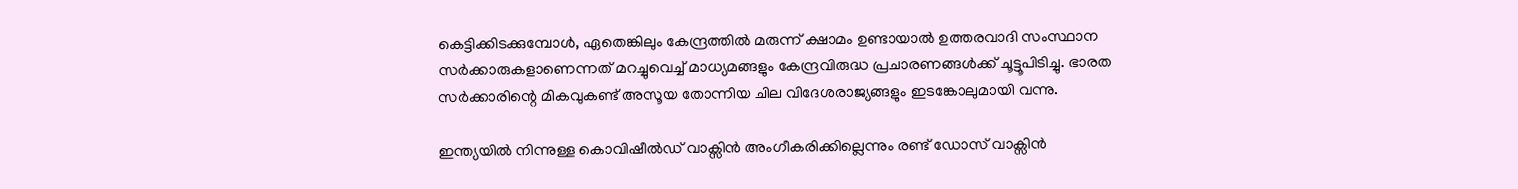കെട്ടിക്കിടക്കുമ്പോള്‍, ഏതെങ്കിലും കേന്ദ്രത്തില്‍ മരുന്ന് ക്ഷാമം ഉണ്ടായാല്‍ ഉത്തരവാദി സംസ്ഥാന സര്‍ക്കാരുകളാണെന്നത് മറച്ചുവെച്ച് മാധ്യമങ്ങളും കേന്ദ്രവിരുദ്ധ പ്രചാരണങ്ങള്‍ക്ക് ചൂട്ടൂപിടിച്ചു. ഭാരത സര്‍ക്കാരിന്റെ മികവുകണ്ട് അസൂയ തോന്നിയ ചില വിദേശരാജ്യങ്ങളും ഇടങ്കോലുമായി വന്നു.

ഇന്ത്യയില്‍ നിന്നുള്ള കൊവിഷീല്‍ഡ് വാക്സിന്‍ അംഗീകരിക്കില്ലെന്നും രണ്ട് ഡോസ് വാക്സിന്‍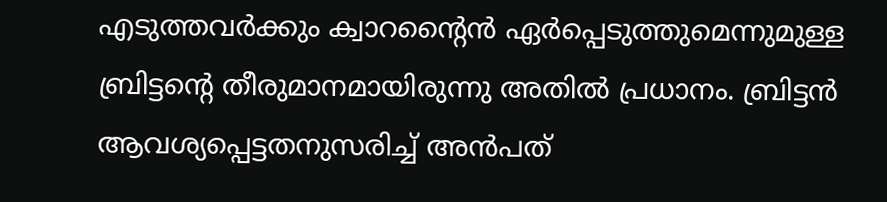എടുത്തവര്‍ക്കും ക്വാറന്റൈന്‍ ഏര്‍പ്പെടുത്തുമെന്നുമുള്ള ബ്രിട്ടന്റെ തീരുമാനമായിരുന്നു അതില്‍ പ്രധാനം. ബ്രിട്ടന്‍ ആവശ്യപ്പെട്ടതനുസരിച്ച് അന്‍പത്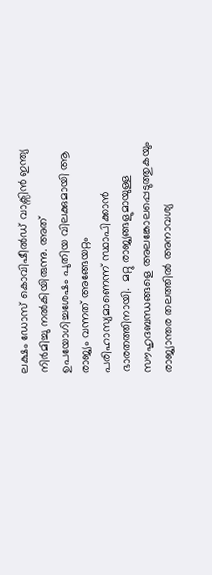ലക്ഷം ഡോസ് കൊവിഷീല്‍ഡ് വാക്സിന്‍ ഇന്ത്യ നിര്‍മിച്ചു നല്‍കിയിരുന്നു. അത് ഉപയോഗിച്ചശേഷം പുതിയ വിലക്കുമായി ആ രാജ്യം വന്നത് അങ്ങേയറ്റം പരിഹാസ്യമാണെന്ന് സ്ഥാപിക്കാന്‍ ഭാരതത്തിനായി.  മറ്റു രാജ്യങ്ങളുമായുള്ള സൗഹൃദബന്ധങ്ങളെ അലങ്കോലപ്പെടുത്തുകയും രാജ്യാന്തര തലത്തില്‍ അനാവശ്യ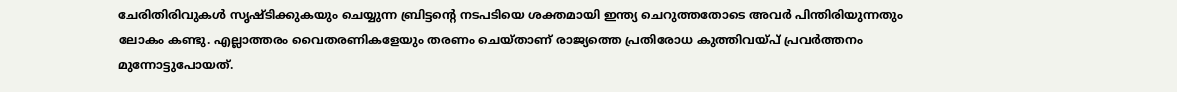ചേരിതിരിവുകള്‍ സൃഷ്ടിക്കുകയും ചെയ്യുന്ന ബ്രിട്ടന്റെ നടപടിയെ ശക്തമായി ഇന്ത്യ ചെറുത്തതോടെ അവര്‍ പിന്തിരിയുന്നതും ലോകം കണ്ടു. എല്ലാത്തരം വൈതരണികളേയും തരണം ചെയ്താണ് രാജ്യത്തെ പ്രതിരോധ കുത്തിവയ്‌പ് പ്രവര്‍ത്തനം മുന്നോട്ടുപോയത്.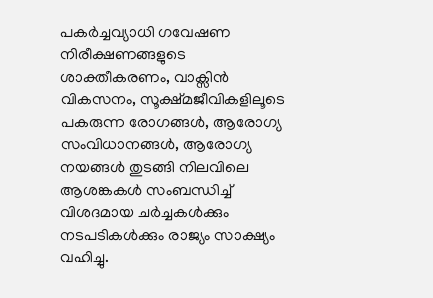പകര്‍ച്ചവ്യാധി ഗവേഷണ നിരീക്ഷണങ്ങളുടെ ശാക്തീകരണം, വാക്സിന്‍ വികസനം, സൂക്ഷ്മജീവികളിലൂടെ പകരുന്ന രോഗങ്ങള്‍, ആരോഗ്യ സംവിധാനങ്ങള്‍, ആരോഗ്യ നയങ്ങള്‍ തുടങ്ങി നിലവിലെ  ആശങ്കകള്‍ സംബന്ധിച്ച് വിശദമായ ചര്‍ച്ചകള്‍ക്കും നടപടികള്‍ക്കും രാജ്യം സാക്ഷ്യം വഹിച്ചു.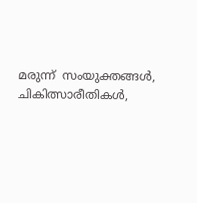മരുന്ന്  സംയുക്തങ്ങള്‍, ചികിത്സാരീതികള്‍,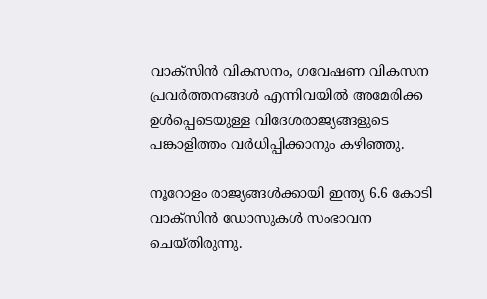വാക്സിന്‍ വികസനം, ഗവേഷണ വികസന പ്രവര്‍ത്തനങ്ങള്‍ എന്നിവയില്‍ അമേരിക്ക ഉള്‍പ്പെടെയുള്ള വിദേശരാജ്യങ്ങളുടെ പങ്കാളിത്തം വര്‍ധിപ്പിക്കാനും കഴിഞ്ഞു.

നൂറോളം രാജ്യങ്ങള്‍ക്കായി ഇന്ത്യ 6.6 കോടി വാക്സിന്‍ ഡോസുകള്‍ സംഭാവന ചെയ്തിരുന്നു.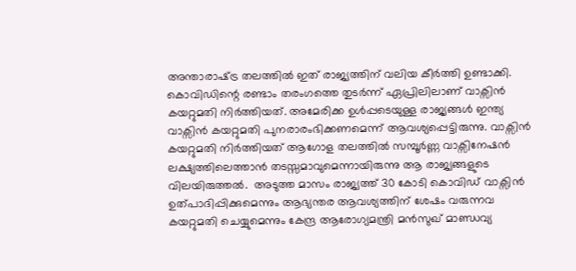അന്താരാഷ്‌ട്ര തലത്തില്‍ ഇത് രാജ്യത്തിന് വലിയ കീര്‍ത്തി ഉണ്ടാക്കി.  കൊവിഡിന്റെ രണ്ടാം തരംഗത്തെ തുടര്‍ന്ന് ഏപ്രിലിലാണ് വാക്സിന്‍ കയറ്റുമതി നിര്‍ത്തിയത്. അമേരിക്ക ഉള്‍പ്പടെയുള്ള രാജ്യങ്ങള്‍ ഇന്ത്യ വാക്സിന്‍ കയറ്റുമതി പുനരാരംഭിക്കണമെന്ന് ആവശ്യപ്പെട്ടിരുന്നു. വാക്സിന്‍ കയറ്റുമതി നിര്‍ത്തിയത് ആഗോള തലത്തില്‍ സമ്പൂര്‍ണ്ണ വാക്സിനേഷന്‍ ലക്ഷ്യത്തിലെത്താന്‍ തടസ്സമാവുമെന്നായിരുന്നു ആ രാജ്യങ്ങളുടെ വിലയിരുത്തല്‍.  അടുത്ത മാസം രാജ്യത്ത് 30 കോടി കൊവിഡ് വാക്സിന്‍ ഉത്പാദിപ്പിക്കുമെന്നും ആഭ്യന്തര ആവശ്യത്തിന് ശേഷം വരുന്നവ കയറ്റുമതി ചെയ്യുമെന്നും കേന്ദ്ര ആരോഗ്യമന്ത്രി മന്‍സുഖ് മാണ്ഡവ്യ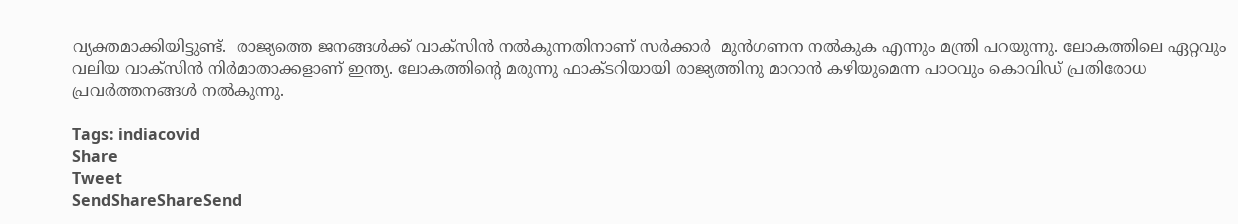വ്യക്തമാക്കിയിട്ടുണ്ട്.  രാജ്യത്തെ ജനങ്ങള്‍ക്ക് വാക്സിന്‍ നല്‍കുന്നതിനാണ് സര്‍ക്കാര്‍  മുന്‍ഗണന നല്‍കുക എന്നും മന്ത്രി പറയുന്നു. ലോകത്തിലെ ഏറ്റവും വലിയ വാക്സിന്‍ നിര്‍മാതാക്കളാണ് ഇന്ത്യ. ലോകത്തിന്റെ മരുന്നു ഫാക്ടറിയായി രാജ്യത്തിനു മാറാന്‍ കഴിയുമെന്ന പാഠവും കൊവിഡ് പ്രതിരോധ പ്രവര്‍ത്തനങ്ങള്‍ നല്‍കുന്നു.

Tags: indiacovid
Share
Tweet
SendShareShareSend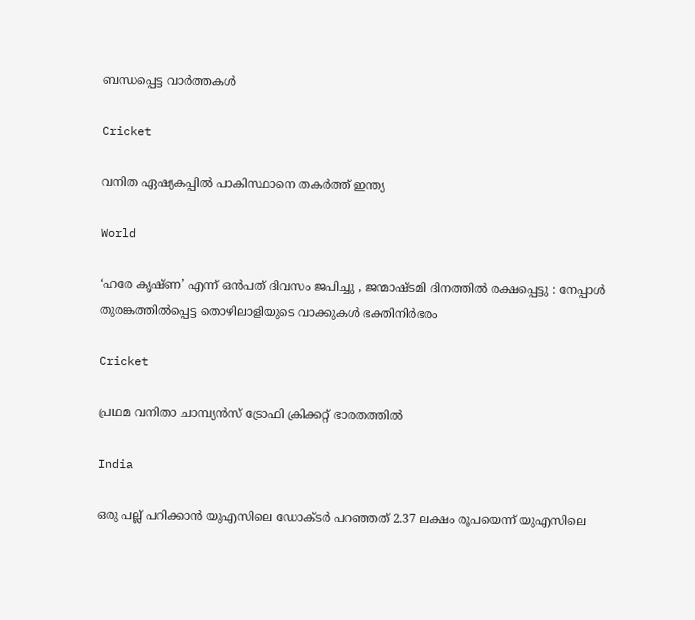ബന്ധപ്പെട്ട വാര്‍ത്തകള്‍

Cricket

വനിത ഏഷ്യകപ്പില്‍ പാകിസ്ഥാനെ തകര്‍ത്ത് ഇന്ത്യ

World

‘ഹരേ കൃഷ്ണ’ എന്ന് ഒൻപത് ദിവസം ജപിച്ചു , ജന്മാഷ്ടമി ദിനത്തിൽ രക്ഷപ്പെട്ടു : നേപ്പാൾ തുരങ്കത്തിൽപ്പെട്ട തൊഴിലാളിയുടെ വാക്കുകൾ ഭക്തിനിർഭരം

Cricket

പ്രഥമ വനിതാ ചാമ്പ്യന്‍സ് ട്രോഫി ക്രിക്കറ്റ് ഭാരതത്തില്‍

India

ഒരു പല്ല് പറിക്കാന്‍ യുഎസിലെ ഡോക്ടര്‍ പറഞ്ഞത് 2.37 ലക്ഷം രൂപയെന്ന് യുഎസിലെ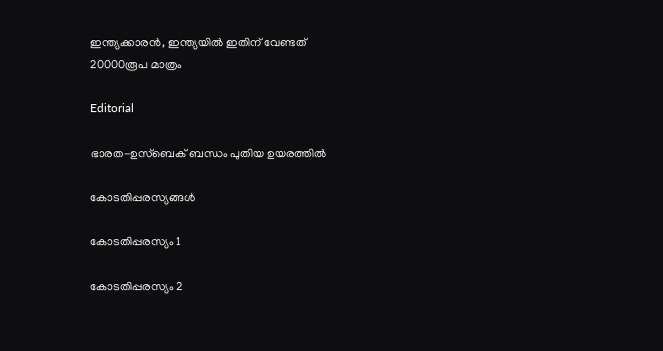ഇന്ത്യക്കാരന്‍, ഇന്ത്യയില്‍ ഇതിന് വേണ്ടത് 20000രൂപ മാത്രം

Editorial

ഭാരത-ഉസ്‌ബെക് ബന്ധം പുതിയ ഉയരത്തില്‍

കോടതിപ്പരസ്യങ്ങള്‍

കോടതിപ്പരസ്യം 1

കോടതിപ്പരസ്യം 2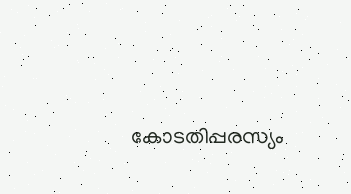കോടതിപ്പരസ്യം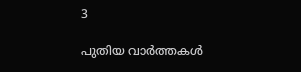3

പുതിയ വാര്‍ത്തകള്‍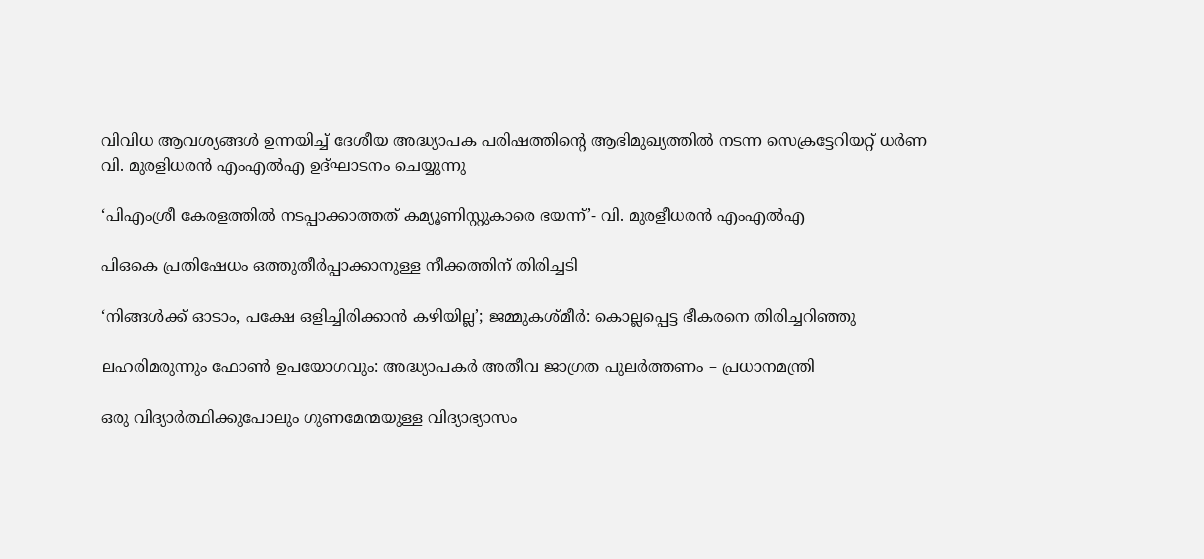വിവിധ ആവശ്യങ്ങള്‍ ഉന്നയിച്ച് ദേശീയ അദ്ധ്യാപക പരിഷത്തിന്റെ ആഭിമുഖ്യത്തില്‍ നടന്ന സെക്രട്ടേറിയറ്റ് ധര്‍ണ
വി. മുരളിധരന്‍ എംഎല്‍എ ഉദ്ഘാടനം ചെയ്യുന്നു

‘പിഎംശ്രീ കേരളത്തില്‍ നടപ്പാക്കാത്തത് കമ്യൂണിസ്റ്റുകാരെ ഭയന്ന്’- വി. മുരളീധരന്‍ എംഎല്‍എ

പിഒകെ പ്രതിഷേധം ഒത്തുതീര്‍പ്പാക്കാനുള്ള നീക്കത്തിന് തിരിച്ചടി

‘നിങ്ങള്‍ക്ക് ഓടാം, പക്ഷേ ഒളിച്ചിരിക്കാന്‍ കഴിയില്ല’; ജമ്മുകശ്മീര്‍: കൊല്ലപ്പെട്ട ഭീകരനെ തിരിച്ചറിഞ്ഞു

ലഹരിമരുന്നും ഫോണ്‍ ഉപയോഗവും: അദ്ധ്യാപകര്‍ അതീവ ജാഗ്രത പുലര്‍ത്തണം – പ്രധാനമന്ത്രി

ഒരു വിദ്യാര്‍ത്ഥിക്കുപോലും ഗുണമേന്മയുള്ള വിദ്യാഭ്യാസം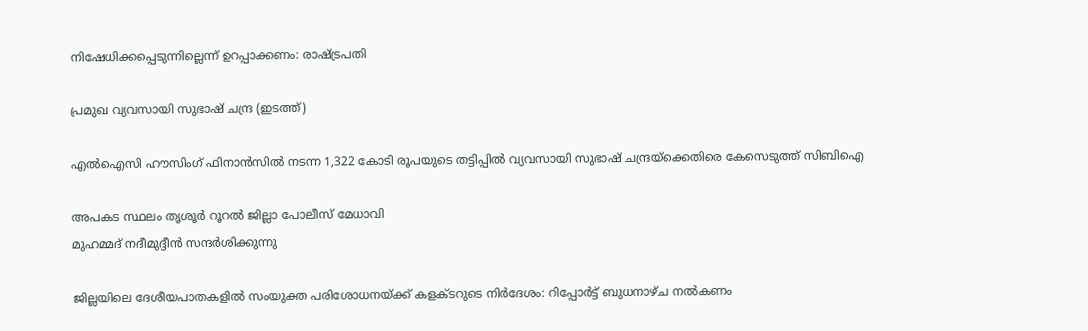നിഷേധിക്കപ്പെടുന്നില്ലെന്ന് ഉറപ്പാക്കണം: രാഷ്‌ട്രപതി

പ്രമുഖ വ്യവസായി സുഭാഷ് ചന്ദ്ര (ഇടത്ത്)

എൽഐസി ഹൗസിംഗ് ഫിനാൻസിൽ നടന്ന 1,322 കോടി രൂപയുടെ തട്ടിപ്പിൽ വ്യവസായി സുഭാഷ് ചന്ദ്രയ്‌ക്കെതിരെ കേസെടുത്ത് സിബിഐ

അപകട സ്ഥലം തൃശൂര്‍ റൂറല്‍ ജില്ലാ പോലീസ് മേധാവി
മുഹമ്മദ് നദീമുദ്ദീന്‍ സന്ദര്‍ശിക്കുന്നു

ജില്ലയിലെ ദേശീയപാതകളില്‍ സംയുക്ത പരിശോധനയ്‌ക്ക് കളക്ടറുടെ നിര്‍ദേശം: റിപ്പോര്‍ട്ട് ബുധനാഴ്ച നല്‍കണം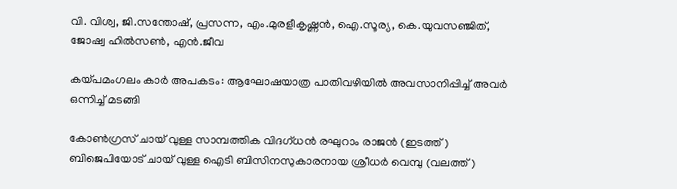വി. വിശ്വ, ജി.സന്തോഷ്, പ്രസന്ന, എം.മുരളീകൃഷ്ണന്‍, ഐ.സൂര്യ, കെ.യുവസഞ്ജിത്, ജോഷ്വ ഹില്‍സണ്‍, എന്‍.ജീവ

കയ്‌പമംഗലം കാര്‍ അപകടം: ആഘോഷയാത്ര പാതിവഴിയില്‍ അവസാനിപ്പിച്ച് അവര്‍ ഒന്നിച്ച് മടങ്ങി

കോണ്‍ഗ്രസ് ചായ് വുള്ള സാമ്പത്തിക വിദഗ്ധന്‍ രഘുറാം രാജന്‍ (ഇടത്ത്) ബിജെപിയോട് ചായ് വുള്ള ഐടി ബിസിനസുകാരനായ ശ്രീധര്‍ വെമ്പു (വലത്ത്)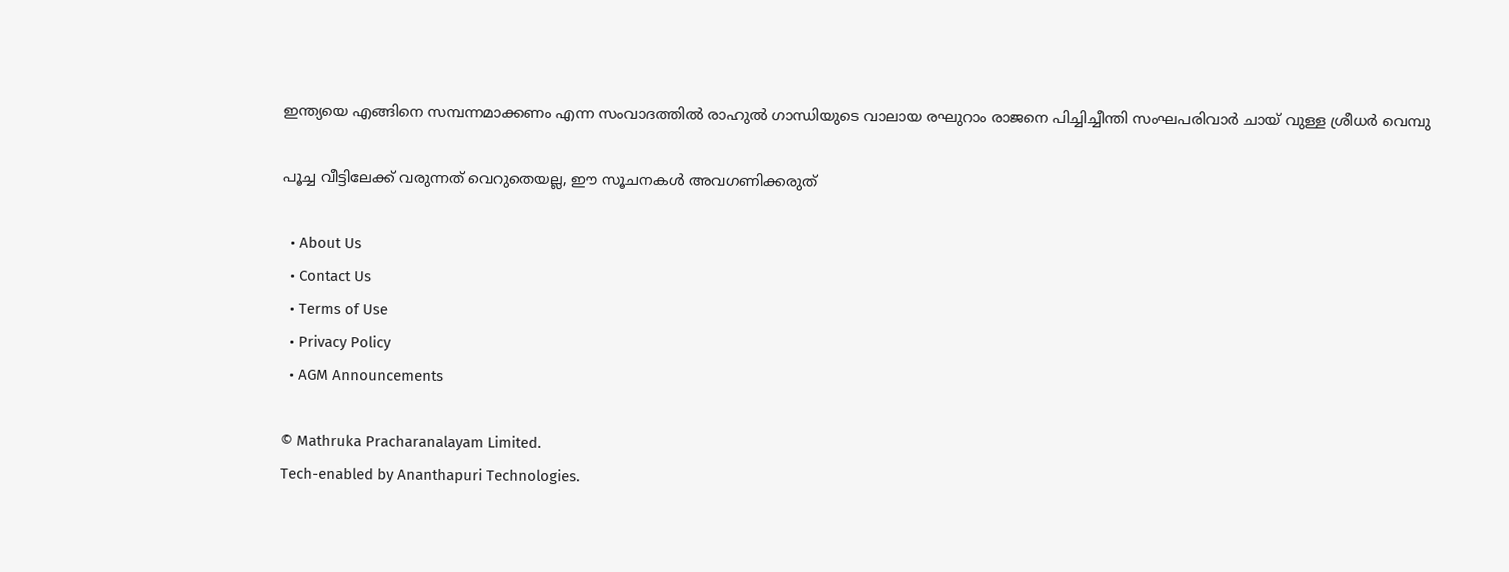ഇന്ത്യയെ എങ്ങിനെ സമ്പന്നമാക്കണം എന്ന സംവാദത്തില്‍ രാഹുല്‍ ഗാന്ധിയുടെ വാലായ രഘുറാം രാജനെ പിച്ചിച്ചീന്തി സംഘപരിവാര്‍ ചായ് വുള്ള ശ്രീധര്‍ വെമ്പു

പൂച്ച വീട്ടിലേക്ക് വരുന്നത് വെറുതെയല്ല, ഈ സൂചനകൾ അവഗണിക്കരുത്

  • About Us
  • Contact Us
  • Terms of Use
  • Privacy Policy
  • AGM Announcements

© Mathruka Pracharanalayam Limited.
Tech-enabled by Ananthapuri Technologies.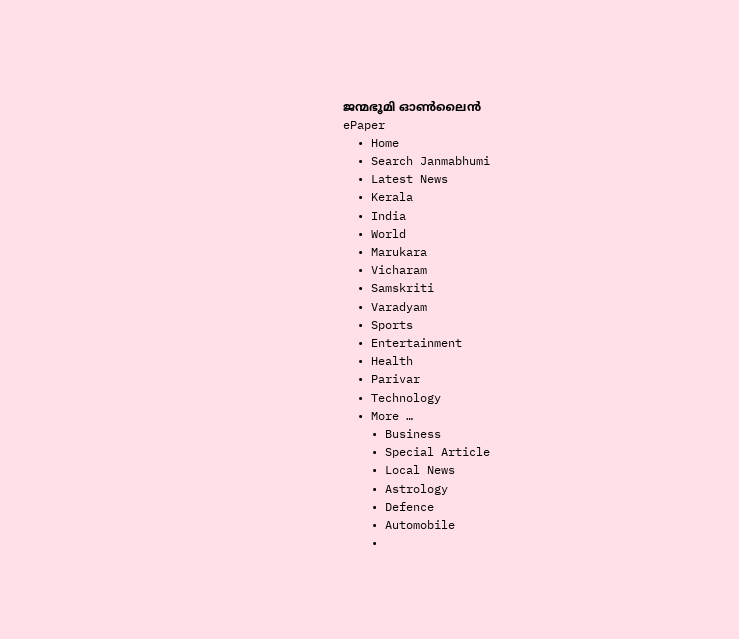ജന്മഭൂമി ഓണ്‍ലൈന്‍
ePaper
  • Home
  • Search Janmabhumi
  • Latest News
  • Kerala
  • India
  • World
  • Marukara
  • Vicharam
  • Samskriti
  • Varadyam
  • Sports
  • Entertainment
  • Health
  • Parivar
  • Technology
  • More …
    • Business
    • Special Article
    • Local News
    • Astrology
    • Defence
    • Automobile
    •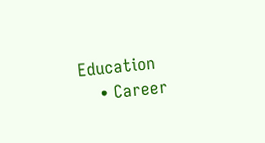Education
    • Career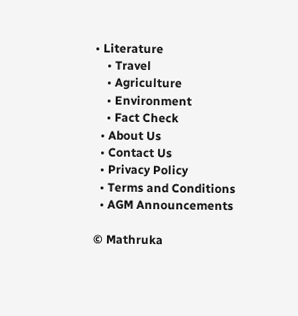• Literature
    • Travel
    • Agriculture
    • Environment
    • Fact Check
  • About Us
  • Contact Us
  • Privacy Policy
  • Terms and Conditions
  • AGM Announcements

© Mathruka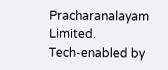Pracharanalayam Limited.
Tech-enabled by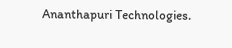Ananthapuri Technologies.